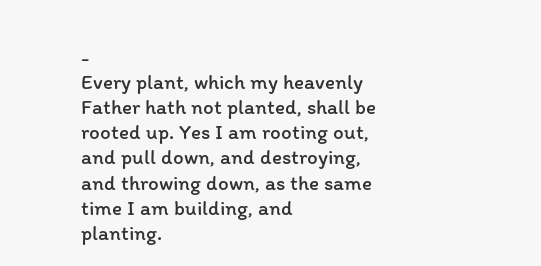-
Every plant, which my heavenly Father hath not planted, shall be rooted up. Yes I am rooting out, and pull down, and destroying, and throwing down, as the same time I am building, and planting.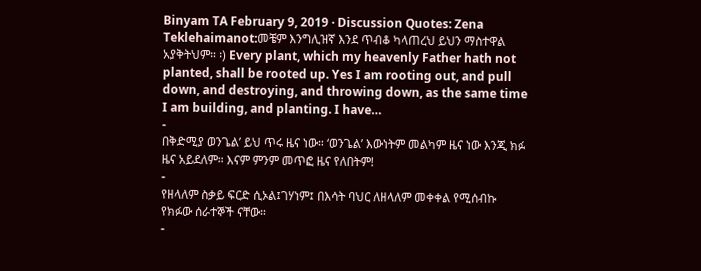Binyam TA February 9, 2019 · Discussion Quotes: Zena Teklehaimanot:መቼም እንግሊዝኛ እንደ ጥብቆ ካላጠረህ ይህን ማስተዋል አያቅትህም። ፡) Every plant, which my heavenly Father hath not planted, shall be rooted up. Yes I am rooting out, and pull down, and destroying, and throwing down, as the same time I am building, and planting. I have…
-
በቅድሚያ ወንጌል’ ይህ ጥሩ ዜና ነው። ‘ወንጌል’ እውነትም መልካም ዜና ነው እንጂ ክፉ ዜና አይደለም። እናም ምንም መጥፎ ዜና የለበትም!
-
የዘላለም ስቃይ ፍርድ ሲኦል፤ገሃነም፤ በእሳት ባህር ለዘላለም መቀቀል የሚሰብኩ የክፉው ሰራተኞች ናቸው።
-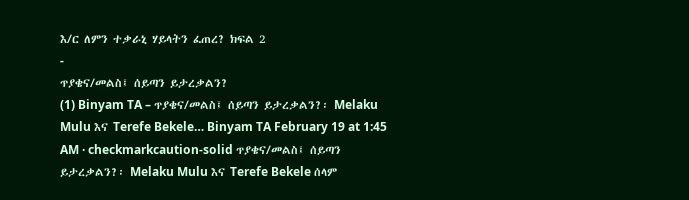እ/ር ለምን ተቃራኒ ሃይላትን ፈጠረ? ክፍል 2
-
ጥያቄና/መልስ፤ ሰይጣን ይታረቃልን?
(1) Binyam TA – ጥያቄና/መልስ፤ ሰይጣን ይታረቃልን?፡ Melaku Mulu እና Terefe Bekele… Binyam TA February 19 at 1:45 AM · checkmarkcaution-solid ጥያቄና/መልስ፤ ሰይጣን ይታረቃልን?፡ Melaku Mulu እና Terefe Bekele ሰላም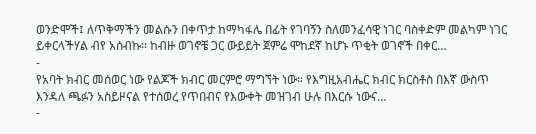ወንድሞች፤ ለጥቅማችን መልሱን በቀጥታ ከማካፋሌ በፊት የገባኝን ስለመንፈሳዊ ነገር ባስቀድም መልካም ነገር ይቀርላችሃል ብየ አሰብኩ። ከብዙ ወገኖቼ ጋር ውይይት ጀምሬ ሞከደኛ ከሆኑ ጥቂት ወገኖች በቀር…
-
የአባት ክብር መሰወር ነው የልጆች ክብር መርምሮ ማግኘት ነው። የእግዚአብሔር ክብር ክርስቶስ በእኛ ውስጥ እንዳለ ጫፉን አስይዞናል የተሰወረ የጥበብና የእውቀት መዝገብ ሁሉ በእርሱ ነውና…
-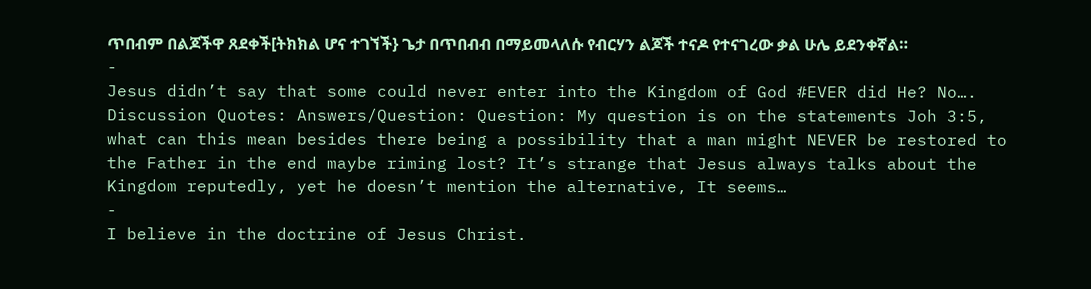ጥበብም በልጆችዋ ጸደቀች[ትክክል ሆና ተገኘች} ጌታ በጥበብብ በማይመላለሱ የብርሃን ልጆች ተናዶ የተናገረው ቃል ሁሌ ይደንቀኛል።
-
Jesus didn’t say that some could never enter into the Kingdom of God #EVER did He? No….
Discussion Quotes: Answers/Question: Question: My question is on the statements Joh 3:5, what can this mean besides there being a possibility that a man might NEVER be restored to the Father in the end maybe riming lost? It’s strange that Jesus always talks about the Kingdom reputedly, yet he doesn’t mention the alternative, It seems…
-
I believe in the doctrine of Jesus Christ.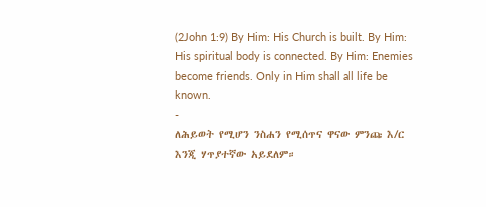(2John 1:9) By Him: His Church is built. By Him: His spiritual body is connected. By Him: Enemies become friends. Only in Him shall all life be known.
-
ለሕይወት የሚሆን ንስሐን የሚሰጥና ዋናው ምንጩ እ/ር እንጂ ሃጥያተኛው አይደለም።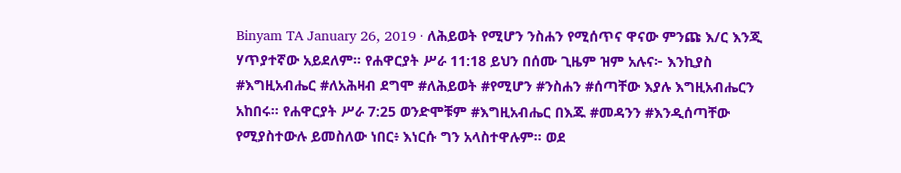Binyam TA January 26, 2019 · ለሕይወት የሚሆን ንስሐን የሚሰጥና ዋናው ምንጩ እ/ር እንጂ ሃጥያተኛው አይደለም። የሐዋርያት ሥራ 11:18 ይህን በሰሙ ጊዜም ዝም አሉና፦ እንኪያስ #እግዚአብሔር #ለአሕዛብ ደግሞ #ለሕይወት #የሚሆን #ንስሐን #ሰጣቸው እያሉ እግዚአብሔርን አከበሩ። የሐዋርያት ሥራ 7:25 ወንድሞቹም #እግዚአብሔር በእጁ #መዳንን #እንዲሰጣቸው የሚያስተውሉ ይመስለው ነበር፥ እነርሱ ግን አላስተዋሉም። ወደ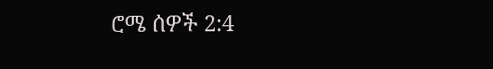ሮሜ ሰዎች 2:4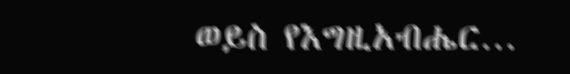ወይስ የእግዚአብሔር…